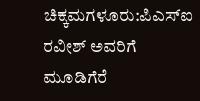ಚಿಕ್ಕಮಗಳೂರು:ಪಿಎಸ್ಐ ರವೀಶ್ ಅವರಿಗೆ ಮೂಡಿಗೆರೆ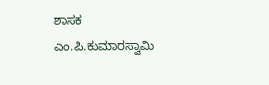ಶಾಸಕ ಎಂ.ಪಿ.ಕುಮಾರಸ್ವಾಮಿ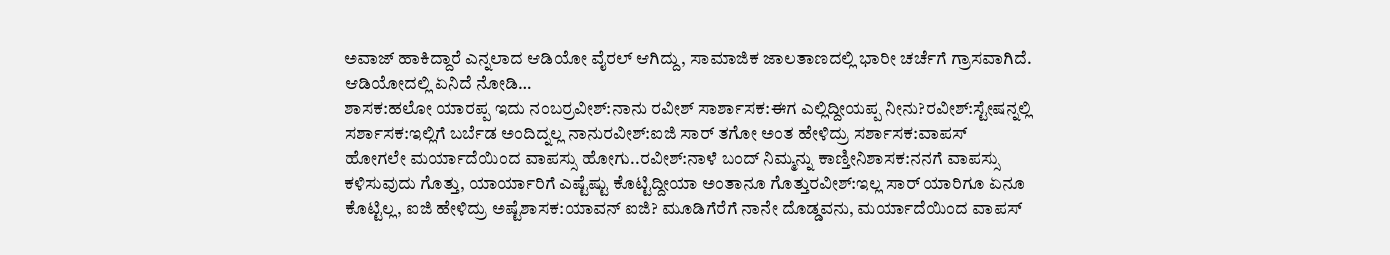ಅವಾಜ್ ಹಾಕಿದ್ದಾರೆ ಎನ್ನಲಾದ ಆಡಿಯೋ ವೈರಲ್ ಆಗಿದ್ದು, ಸಾಮಾಜಿಕ ಜಾಲತಾಣದಲ್ಲಿ ಭಾರೀ ಚರ್ಚೆಗೆ ಗ್ರಾಸವಾಗಿದೆ. ಆಡಿಯೋದಲ್ಲಿ ಏನಿದೆ ನೋಡಿ…
ಶಾಸಕ:ಹಲೋ ಯಾರಪ್ಪ ಇದು ನಂಬರ್ರವೀಶ್:ನಾನು ರವೀಶ್ ಸಾರ್ಶಾಸಕ:ಈಗ ಎಲ್ಲಿದ್ದೀಯಪ್ಪ ನೀನು?ರವೀಶ್:ಸ್ಟೇಷನ್ನಲ್ಲಿ‌ ಸರ್ಶಾಸಕ:ಇಲ್ಲಿಗೆ ಬರ್ಬೆಡ ಅಂದಿದ್ನಲ್ಲ ನಾನುರವೀಶ್:ಐಜಿ ಸಾರ್ ತಗೋ ಅಂತ ಹೇಳಿದ್ರು ಸರ್ಶಾಸಕ:ವಾಪಸ್ ಹೋಗಲೇ ‌ಮರ್ಯಾದೆಯಿಂದ ವಾಪಸ್ಸು ಹೋಗು..ರವೀಶ್:ನಾಳೆ ಬಂದ್ ನಿಮ್ಮನ್ನು ಕಾಣ್ತೀನಿಶಾಸಕ:ನನಗೆ ವಾಪಸ್ಸು ಕಳಿಸುವುದು ಗೊತ್ತು, ಯಾರ್ಯಾರಿಗೆ ಎಷ್ಟೆಷ್ಟು ಕೊಟ್ಟಿದ್ದೀಯಾ ಅಂತಾನೂ ಗೊತ್ತುರವೀಶ್:ಇಲ್ಲ ಸಾರ್ ಯಾರಿಗೂ ಏನೂ ಕೊಟ್ಟಿಲ್ಲ, ಐಜಿ ಹೇಳಿದ್ರು ಅಷ್ಟೆಶಾಸಕ:ಯಾವನ್ ಐಜಿ? ಮೂಡಿಗೆರೆಗೆ ನಾನೇ ದೊಡ್ಡವನು, ಮರ್ಯಾದೆಯಿಂದ ವಾಪಸ್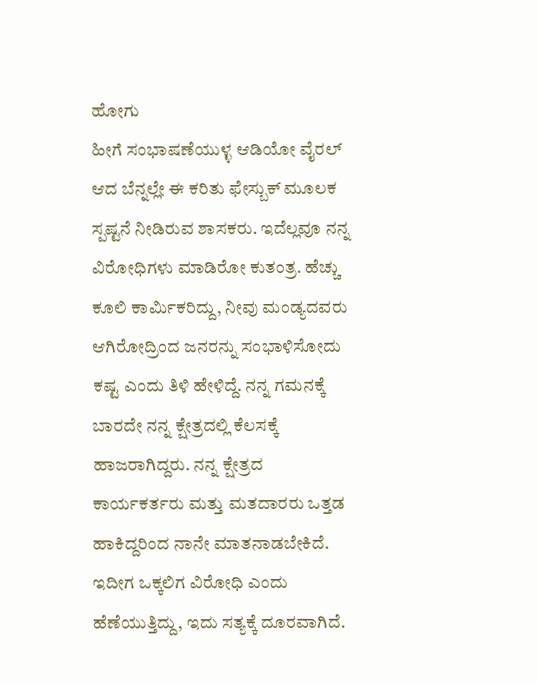ಹೋಗು
ಹೀಗೆ ಸಂಭಾಷಣೆಯುಳ್ಳ ಆಡಿಯೋ ವೈರಲ್ ಆದ ಬೆನ್ನಲ್ಲೇ ಈ ಕರಿತು ಫೇಸ್ಬುಕ್ ಮೂಲಕ ಸ್ಪಷ್ಟನೆ ನೀಡಿರುವ ಶಾಸಕರು. ಇದೆಲ್ಲವೂ ನನ್ನ ವಿರೋಧಿಗಳು ಮಾಡಿರೋ ಕುತಂತ್ರ. ಹೆಚ್ಚು ಕೂಲಿ ಕಾರ್ಮಿಕರಿದ್ದು, ನೀವು ಮಂಡ್ಯದವರು ಆಗಿರೋದ್ರಿಂದ ಜನರನ್ನು ಸಂಭಾಳಿಸೋದು ಕಷ್ಟ ಎಂದು ತಿಳಿ ಹೇಳಿದ್ದೆ. ನನ್ನ ಗಮನಕ್ಕೆ ಬಾರದೇ ನನ್ನ ಕ್ಷೇತ್ರದಲ್ಲಿ ಕೆಲಸಕ್ಕೆ ಹಾಜರಾಗಿದ್ದರು. ನನ್ನ ಕ್ಷೇತ್ರದ ಕಾರ್ಯಕರ್ತರು ಮತ್ತು ಮತದಾರರು ಒತ್ತಡ ಹಾಕಿದ್ದರಿಂದ ನಾನೇ ಮಾತನಾಡಬೇಕಿದೆ. ಇದೀಗ ಒಕ್ಕಲಿಗ ವಿರೋಧಿ ಎಂದು ಹೆಣೆಯುತ್ತಿದ್ದು, ಇದು ಸತ್ಯಕ್ಕೆ ದೂರವಾಗಿದೆ.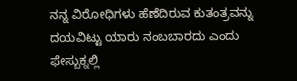ನನ್ನ ವಿರೋಧಿಗಳು ಹೆಣೆದಿರುವ ಕುತಂತ್ರವನ್ನು ದಯವಿಟ್ಟು ಯಾರು ನಂಬಬಾರದು ಎಂದು ಫೇಸ್ಬುಕ್ನಲ್ಲಿ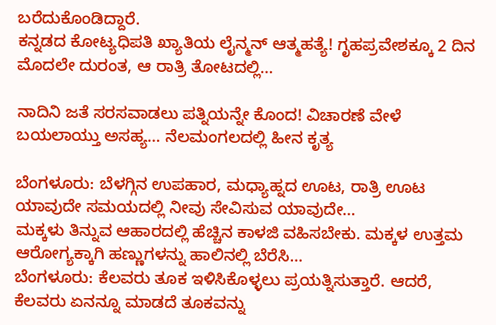ಬರೆದುಕೊಂಡಿದ್ದಾರೆ.
ಕನ್ನಡದ ಕೋಟ್ಯಧಿಪತಿ ಖ್ಯಾತಿಯ ಲೈನ್ಮನ್ ಆತ್ಮಹತ್ಯೆ! ಗೃಹಪ್ರವೇಶಕ್ಕೂ 2 ದಿನ ಮೊದಲೇ ದುರಂತ, ಆ ರಾತ್ರಿ ತೋಟದಲ್ಲಿ…

ನಾದಿನಿ ಜತೆ ಸರಸವಾಡಲು ಪತ್ನಿಯನ್ನೇ ಕೊಂದ! ವಿಚಾರಣೆ ವೇಳೆ ಬಯಲಾಯ್ತು ಅಸಹ್ಯ… ನೆಲಮಂಗಲದಲ್ಲಿ ಹೀನ ಕೃತ್ಯ

ಬೆಂಗಳೂರು: ಬೆಳಗ್ಗಿನ ಉಪಹಾರ, ಮಧ್ಯಾಹ್ನದ ಊಟ, ರಾತ್ರಿ ಊಟ ಯಾವುದೇ ಸಮಯದಲ್ಲಿ ನೀವು ಸೇವಿಸುವ ಯಾವುದೇ…
ಮಕ್ಕಳು ತಿನ್ನುವ ಆಹಾರದಲ್ಲಿ ಹೆಚ್ಚಿನ ಕಾಳಜಿ ವಹಿಸಬೇಕು. ಮಕ್ಕಳ ಉತ್ತಮ ಆರೋಗ್ಯಕ್ಕಾಗಿ ಹಣ್ಣುಗಳನ್ನು ಹಾಲಿನಲ್ಲಿ ಬೆರೆಸಿ…
ಬೆಂಗಳೂರು: ಕೆಲವರು ತೂಕ ಇಳಿಸಿಕೊಳ್ಳಲು ಪ್ರಯತ್ನಿಸುತ್ತಾರೆ. ಆದರೆ, ಕೆಲವರು ಏನನ್ನೂ ಮಾಡದೆ ತೂಕವನ್ನು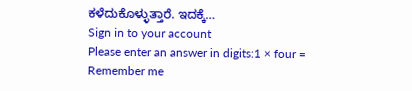ಕಳೆದುಕೊಳ್ಳುತ್ತಾರೆ. ಇದಕ್ಕೆ…
Sign in to your account
Please enter an answer in digits:1 × four =
Remember me